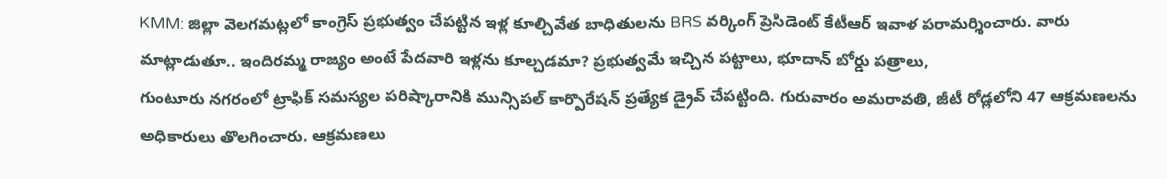KMM: జిల్లా వెలగమట్లలో కాంగ్రెస్ ప్రభుత్వం చేపట్టిన ఇళ్ల కూల్చివేత బాధితులను BRS వర్కింగ్ ప్రెసిడెంట్ కేటీఆర్ ఇవాళ పరామర్శించారు. వారు మాట్లాడుతూ.. ఇందిరమ్మ రాజ్యం అంటే పేదవారి ఇళ్లను కూల్చడమా? ప్రభుత్వమే ఇచ్చిన పట్టాలు, భూదాన్ బోర్డు పత్రాలు,
గుంటూరు నగరంలో ట్రాఫిక్ సమస్యల పరిష్కారానికి మున్సిపల్ కార్పొరేషన్ ప్రత్యేక డ్రైవ్ చేపట్టింది. గురువారం అమరావతి, జీటీ రోడ్లలోని 47 ఆక్రమణలను అధికారులు తొలగించారు. ఆక్రమణలు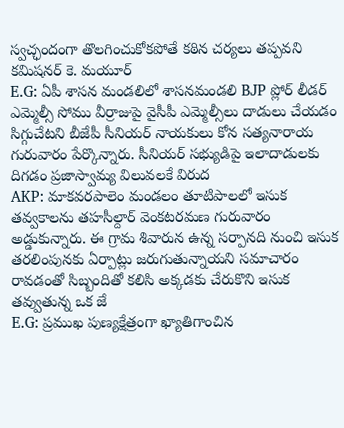స్వచ్ఛందంగా తొలగించుకోకపోతే కఠిన చర్యలు తప్పవని కమిషనర్ కె. మయూర్
E.G: ఏపీ శాసన మండలిలో శాసనమండలి BJP ప్లోర్ లీడర్ ఎమ్మెల్సీ సోము వీర్రాజుపై వైసీపీ ఎమ్మెల్సీలు దాడులు చేయడం సిగ్గుచేటని బీజేపీ సీనియర్ నాయకులు కోన సత్యనారాయ గురువారం పేర్కొన్నారు. సీనియర్ సభ్యుడిపై ఇలాదాడులకు దిగడం ప్రజాస్వామ్య విలువలకే విరుద
AKP: మాకవరపాలెం మండలం తూటిపాలలో ఇసుక తవ్వకాలను తహసీల్దార్ వెంకటరమణ గురువారం అడ్డుకున్నారు. ఈ గ్రామ శివారున ఉన్న సర్పానది నుంచి ఇసుక తరలింపునకు ఏర్పాట్లు జరుగుతున్నాయని సమాచారం రావడంతో సిబ్బందితో కలిసి అక్కడకు చేరుకొని ఇసుక తవ్వుతున్న ఒక జే
E.G: ప్రముఖ పుణ్యక్షేత్రంగా ఖ్యాతిగాంచిన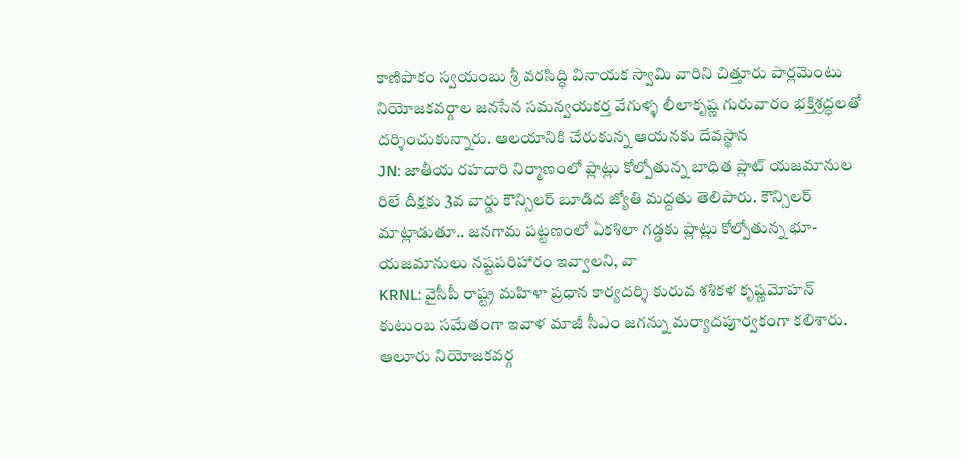కాణిపాకం స్వయంబు శ్రీ వరసిద్ధి వినాయక స్వామి వారిని చిత్తూరు పార్లమెంటు నియోజకవర్గాల జనసేన సమన్వయకర్త వేగుళ్ళ లీలాకృష్ణ గురువారం భక్తిశ్రద్ధలతో దర్శించుకున్నారు. ఆలయానికి చేరుకున్న ఆయనకు దేవస్థాన
JN: జాతీయ రహదారి నిర్మాణంలో ప్లాట్లు కోల్పోతున్న బాధిత ప్లాట్ యజమానుల రిలే దీక్షకు 3వ వార్డు కౌన్సిలర్ బూడిద జ్యోతి మద్దతు తెలిపారు. కౌన్సిలర్ మాట్లాడుతూ.. జనగామ పట్టణంలో ఏకశిలా గడ్డకు ప్లాట్లు కోల్పోతున్న భూ-యజమానులు నష్టపరిహారం ఇవ్వాలని, వా
KRNL: వైసీపీ రాష్ట్ర మహిళా ప్రధాన కార్యదర్శి కురువ శశికళ కృష్ణమోహన్ కుటుంబ సమేతంగా ఇవాళ మాజీ సీఎం జగన్ను మర్యాదపూర్వకంగా కలిశారు. ఆలూరు నియోజకవర్గ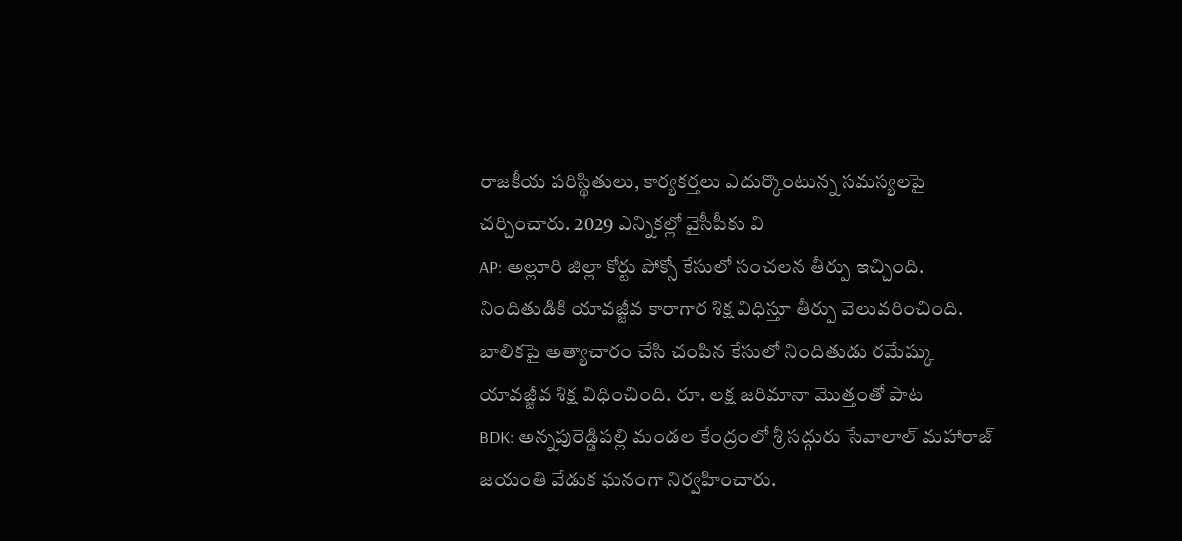రాజకీయ పరిస్థితులు, కార్యకర్తలు ఎదుర్కొంటున్న సమస్యలపై చర్చించారు. 2029 ఎన్నికల్లో వైసీపీకు వి
AP: అల్లూరి జిల్లా కోర్టు పోక్సో కేసులో సంచలన తీర్పు ఇచ్చింది. నిందితుడికి యావజ్జీవ కారాగార శిక్ష విధిస్తూ తీర్పు వెలువరించింది. బాలికపై అత్యాచారం చేసి చంపిన కేసులో నిందితుడు రమేష్కు యావజ్జీవ శిక్ష విధించింది. రూ. లక్ష జరిమానా మొత్తంతో పాట
BDK: అన్నపురెడ్డిపల్లి మండల కేంద్రంలో శ్రీ సద్గురు సేవాలాల్ మహారాజ్ జయంతి వేడుక ఘనంగా నిర్వహించారు.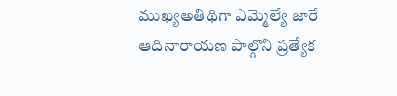ముఖ్యఅతిథిగా ఎమ్మెల్యే జారే ఆదినారాయణ పాల్గొని ప్రత్యేక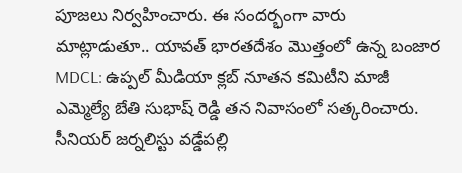పూజలు నిర్వహించారు. ఈ సందర్భంగా వారు మాట్లాడుతూ.. యావత్ భారతదేశం మొత్తంలో ఉన్న బంజార
MDCL: ఉప్పల్ మీడియా క్లబ్ నూతన కమిటీని మాజీ ఎమ్మెల్యే బేతి సుభాష్ రెడ్డి తన నివాసంలో సత్కరించారు. సీనియర్ జర్నలిస్టు వడ్డేపల్లి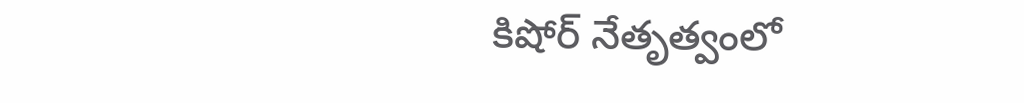కిషోర్ నేతృత్వంలో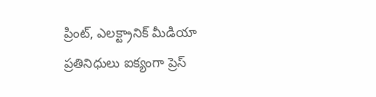ప్రింట్, ఎలక్ట్రానిక్ మీడియా ప్రతినిధులు ఐక్యంగా ప్రెస్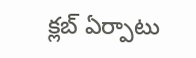క్లబ్ ఏర్పాటు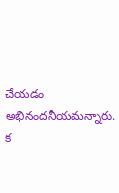చేయడం అభినందనీయమన్నారు. క